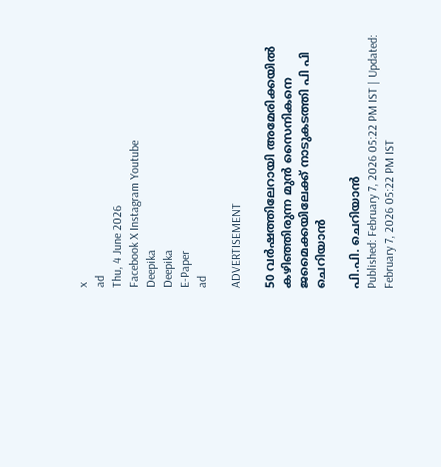x
ad
Thu, 4 June 2026
Facebook X Instagram Youtube
Deepika
Deepika
E-Paper
ad

ADVERTISEMENT

50 വർഷത്തിലേറായി അമേരിക്കയിൽ കഴിഞ്ഞിരുന്ന മുൻ സൈനികനെ ജമൈക്കയിലേക്ക് നാടുകടത്തി പി പി ചെറിയാൻ

പി.പി. ചെറിയാൻ
Published: February 7, 2026 05:22 PM IST | Updated: February 7, 2026 05:22 PM IST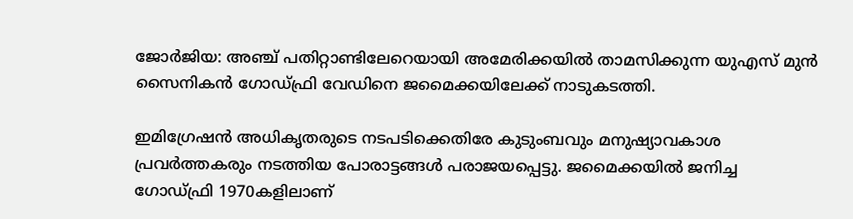ജോർജിയ: അഞ്ച് പതിറ്റാണ്ടിലേറെയായി അമേരിക്കയിൽ താമസിക്കുന്ന യുഎസ് മുൻ സൈനികൻ ഗോഡ്ഫ്രി വേഡിനെ ജമൈക്കയിലേക്ക് നാടുകടത്തി.

ഇമിഗ്രേഷൻ അധികൃതരുടെ നടപടിക്കെതിരേ കുടുംബവും മനുഷ്യാവകാശ പ്രവർത്തകരും നടത്തിയ പോരാട്ടങ്ങൾ പരാജയപ്പെട്ടു. ജമൈക്കയിൽ ജനിച്ച ഗോഡ്ഫ്രി 1970കളിലാണ്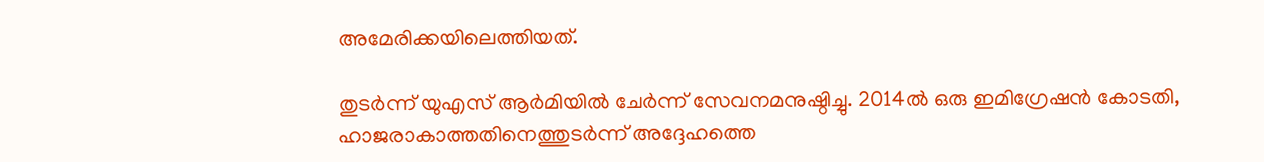അമേരിക്കയിലെത്തിയത്.

തുടർന്ന് യുഎസ് ആർമിയിൽ ചേർന്ന് സേവനമനുഷ്ഠിച്ചു. 2014ൽ ഒരു ഇമിഗ്രേഷൻ കോടതി, ഹാജരാകാത്തതിനെത്തുടർന്ന് അദ്ദേഹത്തെ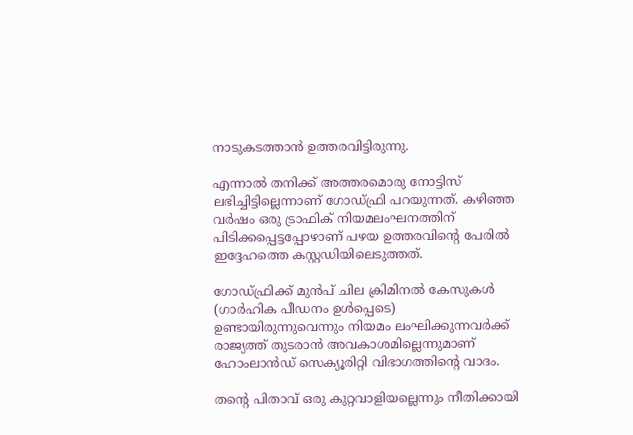നാടുകടത്താൻ ഉത്തരവിട്ടിരുന്നു.

എന്നാൽ തനിക്ക് അത്തരമൊരു നോട്ടിസ് ലഭിച്ചിട്ടില്ലെന്നാണ് ഗോഡ്ഫ്രി പറയുന്നത്. കഴിഞ്ഞ വർഷം ഒരു ട്രാഫിക് നിയമലംഘനത്തിന് പിടിക്കപ്പെട്ടപ്പോഴാണ് പഴയ ഉത്തരവിന്‍റെ പേരിൽ ഇദ്ദേഹത്തെ കസ്റ്റഡിയിലെടുത്തത്.

ഗോഡ്ഫ്രിക്ക് മുൻപ് ചില ക്രിമിനൽ കേസുകൾ (ഗാർഹിക പീഡനം ഉൾപ്പെടെ) ഉണ്ടായിരുന്നുവെന്നും നിയമം ലംഘിക്കുന്നവർക്ക് രാജ്യത്ത് തുടരാൻ അവകാശമില്ലെന്നുമാണ് ഹോംലാൻഡ് സെക്യൂരിറ്റി വിഭാഗത്തിന്‍റെ വാദം.

തന്‍റെ പിതാവ് ഒരു കുറ്റവാളിയല്ലെന്നും നീതിക്കായി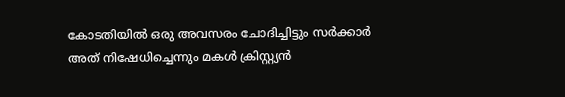കോടതിയിൽ ഒരു അവസരം ചോദിച്ചിട്ടും സർക്കാർ അത് നിഷേധിച്ചെന്നും മകൾ ക്രിസ്റ്റ്യൻ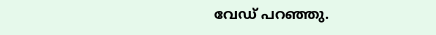വേഡ് പറഞ്ഞു.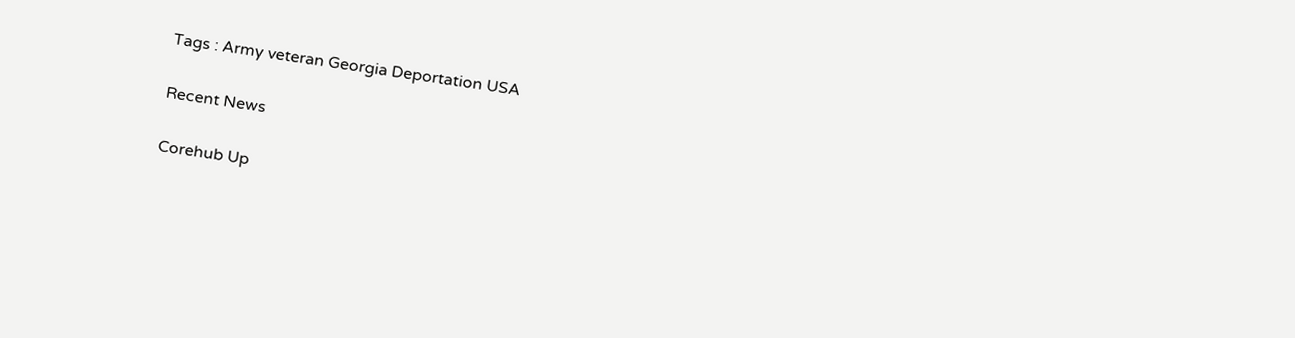Tags : Army veteran Georgia Deportation USA

Recent News

Corehub Up